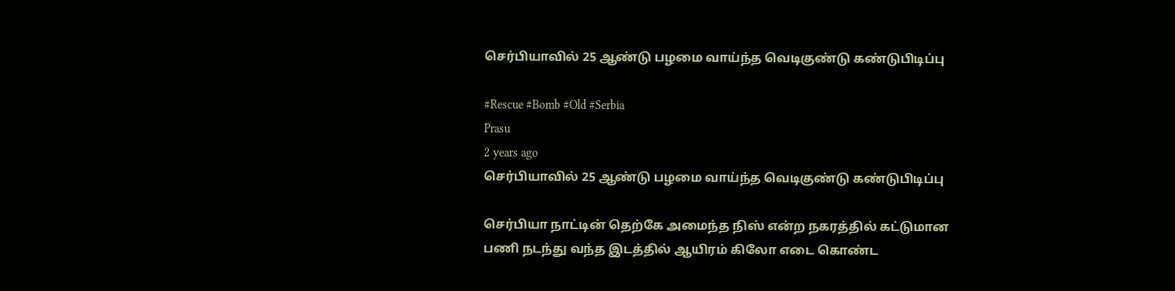செர்பியாவில் 25 ஆண்டு பழமை வாய்ந்த வெடிகுண்டு கண்டுபிடிப்பு

#Rescue #Bomb #Old #Serbia
Prasu
2 years ago
செர்பியாவில் 25 ஆண்டு பழமை வாய்ந்த வெடிகுண்டு கண்டுபிடிப்பு

செர்பியா நாட்டின் தெற்கே அமைந்த நிஸ் என்ற நகரத்தில் கட்டுமான பணி நடந்து வந்த இடத்தில் ஆயிரம் கிலோ எடை கொண்ட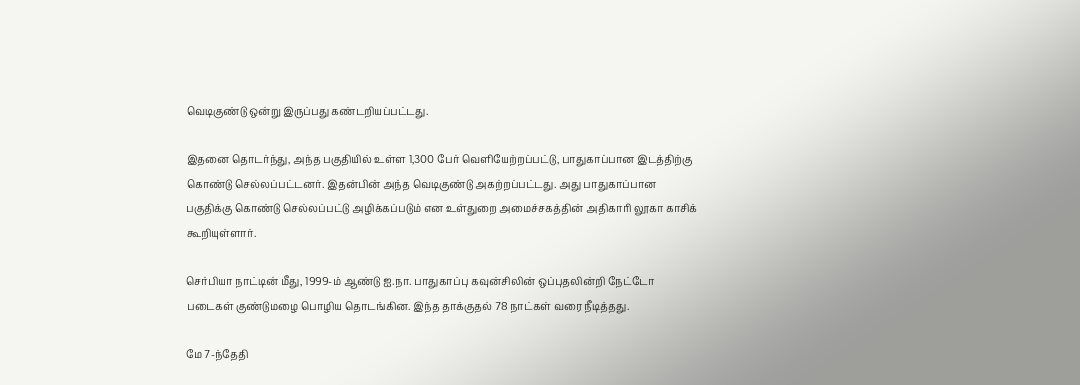வெடிகுண்டு ஒன்று இருப்பது கண்டறியப்பட்டது.

இதனை தொடர்ந்து, அந்த பகுதியில் உள்ள 1,300 பேர் வெளியேற்றப்பட்டு, பாதுகாப்பான இடத்திற்கு கொண்டு செல்லப்பட்டனர். இதன்பின் அந்த வெடிகுண்டு அகற்றப்பட்டது. அது பாதுகாப்பான பகுதிக்கு கொண்டு செல்லப்பட்டு அழிக்கப்படும் என உள்துறை அமைச்சகத்தின் அதிகாரி லூகா காசிக் கூறியுள்ளார்.

செர்பியா நாட்டின் மீது, 1999-ம் ஆண்டு ஐ.நா. பாதுகாப்பு கவுன்சிலின் ஒப்புதலின்றி நேட்டோ படைகள் குண்டுமழை பொழிய தொடங்கின. இந்த தாக்குதல் 78 நாட்கள் வரை நீடித்தது.

மே 7-ந்தேதி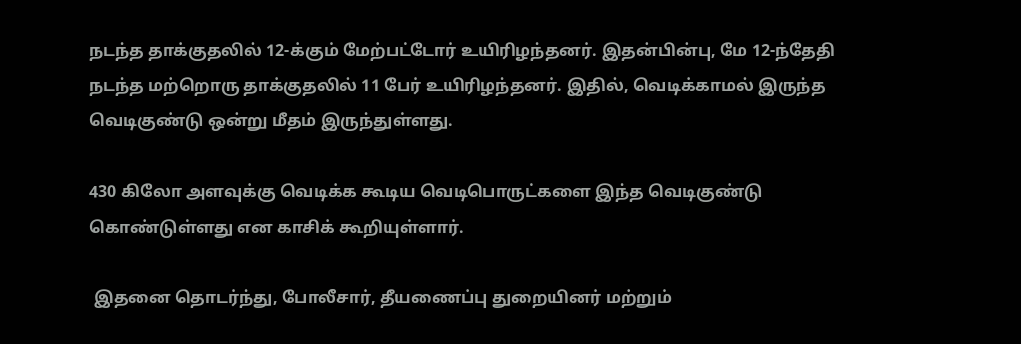நடந்த தாக்குதலில் 12-க்கும் மேற்பட்டோர் உயிரிழந்தனர். இதன்பின்பு, மே 12-ந்தேதி நடந்த மற்றொரு தாக்குதலில் 11 பேர் உயிரிழந்தனர். இதில், வெடிக்காமல் இருந்த வெடிகுண்டு ஒன்று மீதம் இருந்துள்ளது.

430 கிலோ அளவுக்கு வெடிக்க கூடிய வெடிபொருட்களை இந்த வெடிகுண்டு கொண்டுள்ளது என காசிக் கூறியுள்ளார்.

 இதனை தொடர்ந்து, போலீசார், தீயணைப்பு துறையினர் மற்றும்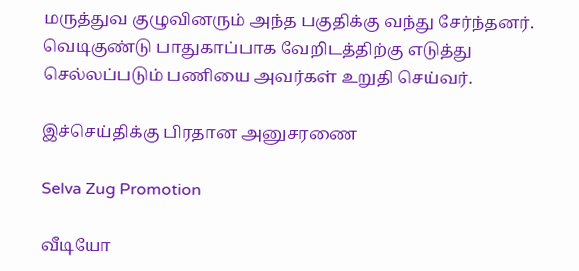மருத்துவ குழுவினரும் அந்த பகுதிக்கு வந்து சேர்ந்தனர். வெடிகுண்டு பாதுகாப்பாக வேறிடத்திற்கு எடுத்து செல்லப்படும் பணியை அவர்கள் உறுதி செய்வர்.

இச்செய்திக்கு பிரதான அனுசரணை

Selva Zug Promotion

வீடியோ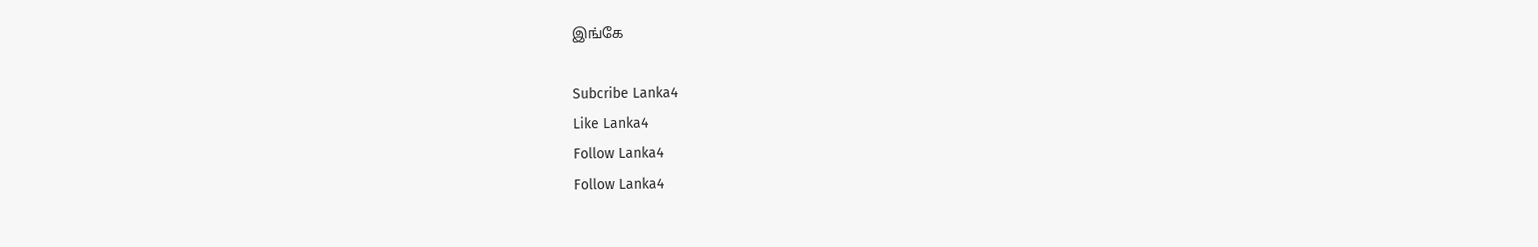இங்கே

Subcribe Lanka4
Like Lanka4
Follow Lanka4
Follow Lanka4